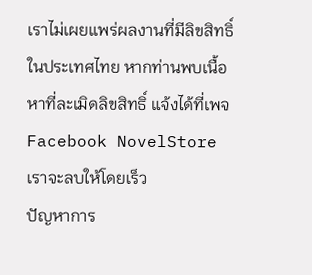เราไม่เผยแพร่ผลงานที่มีลิขสิทธิ์ในประเทศไทย หากท่านพบเนื้อหาที่ละเมิดลิขสิทธิ์ แจ้งได้ที่เพจ Facebook NovelStore เราจะลบให้โดยเร็ว
ปัญหาการ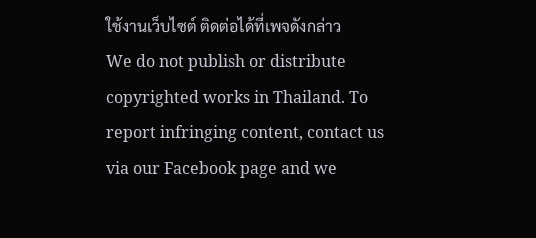ใช้งานเว็บไซต์ ติดต่อได้ที่เพจดังกล่าว
We do not publish or distribute copyrighted works in Thailand. To report infringing content, contact us via our Facebook page and we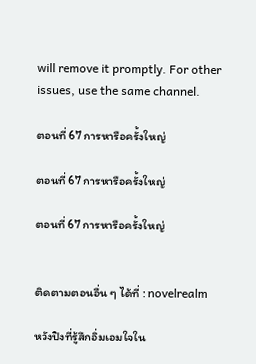will remove it promptly. For other issues, use the same channel.

ตอนที่ 67 การหารือครั้งใหญ่

ตอนที่ 67 การหารือครั้งใหญ่

ตอนที่ 67 การหารือครั้งใหญ่


ติดตามตอนอื่น ๆ ได้ที่ : novelrealm

หวังปิงที่รู้สึกอิ่มเอมใจใน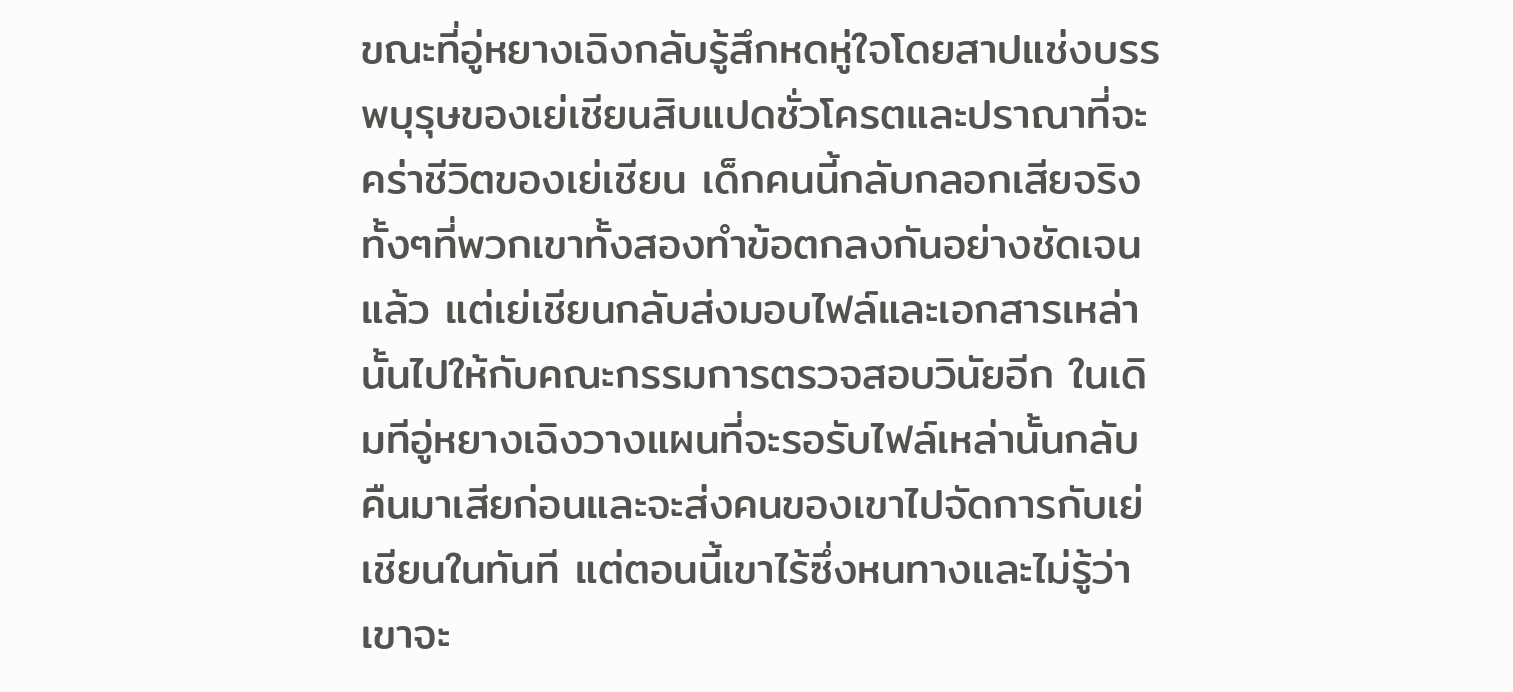ขณะที่อู่หยางเฉิงกลับรู้สึกหดหู่ใจโดยสาปแช่งบรรพบุรุษของเย่เชียนสิบแปดชั่วโครตและปราณาที่จะคร่าชีวิตของเย่เชียน เด็กคนนี้กลับกลอกเสียจริงทั้งๆที่พวกเขาทั้งสองทำข้อตกลงกันอย่างชัดเจนแล้ว แต่เย่เชียนกลับส่งมอบไฟล์และเอกสารเหล่านั้นไปให้กับคณะกรรมการตรวจสอบวินัยอีก ในเดิมทีอู่หยางเฉิงวางแผนที่จะรอรับไฟล์เหล่านั้นกลับคืนมาเสียก่อนและจะส่งคนของเขาไปจัดการกับเย่เชียนในทันที แต่ตอนนี้เขาไร้ซึ่งหนทางและไม่รู้ว่าเขาจะ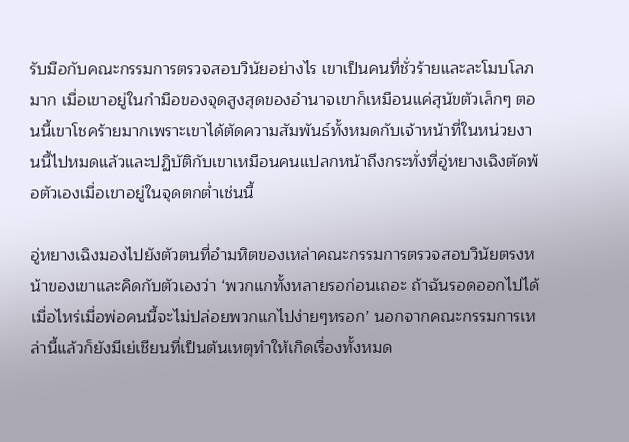รับมือกับคณะกรรมการตรวจสอบวินัยอย่างไร เขาเป็นคนที่ชั่วร้ายและละโมบโลภมาก เมื่อเขาอยู่ในกำมือของจุดสูงสุดของอำนาจเขาก็เหมือนแค่สุนัขตัวเล็กๆ ตอนนี้เขาโชคร้ายมากเพราะเขาได้ตัดความสัมพันธ์ทั้งหมดกับเจ้าหน้าที่ในหน่วยงานนี้ไปหมดแล้วและปฏิบัติกับเขาเหมือนคนแปลกหน้าถึงกระทั่งที่อู่หยางเฉิงตัดพ้อตัวเองเมื่อเขาอยู่ในจุดตกต่ำเช่นนี้

อู่หยางเฉิงมองไปยังตัวตนที่อำมหิตของเหล่าคณะกรรมการตรวจสอบวินัยตรงหน้าของเขาและคิดกับตัวเองว่า ‘พวกแกทั้งหลายรอก่อนเถอะ ถ้าฉันรอดออกไปได้เมื่อไหร่เมื่อพ่อคนนี้จะไม่ปล่อยพวกแกไปง่ายๆหรอก’ นอกจากคณะกรรมการเหล่านี้แล้วก็ยังมีเย่เชียนที่เป็นต้นเหตุทำให้เกิดเรื่องทั้งหมด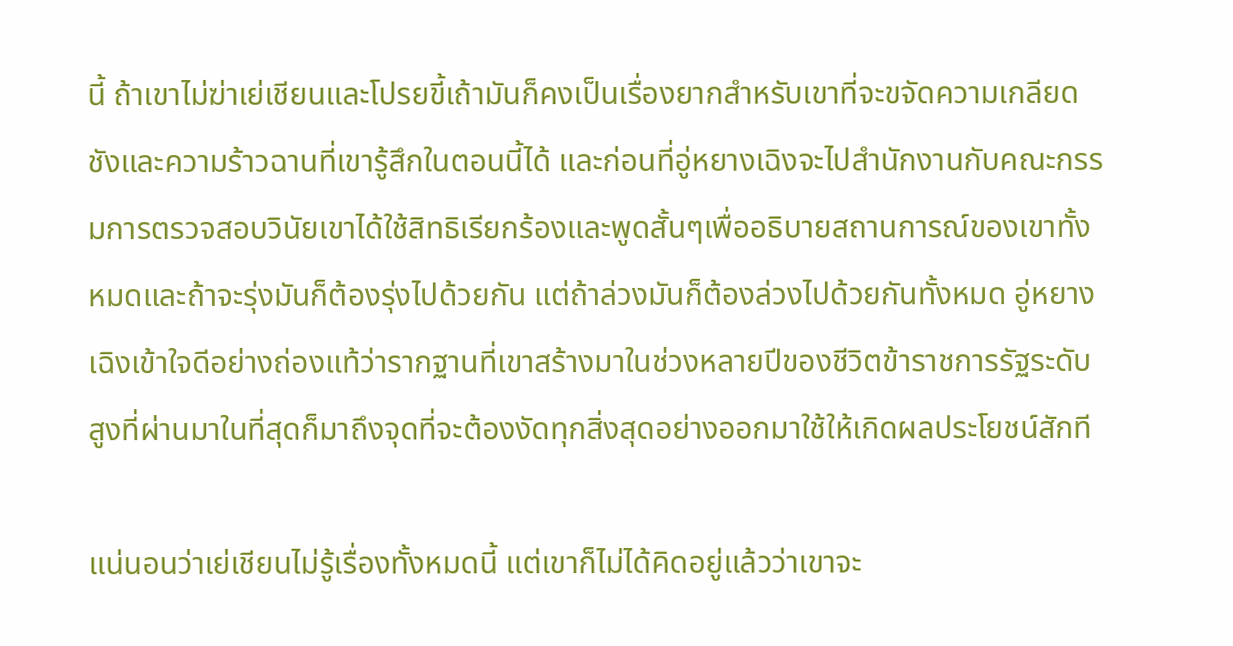นี้ ถ้าเขาไม่ฆ่าเย่เชียนและโปรยขี้เถ้ามันก็คงเป็นเรื่องยากสำหรับเขาที่จะขจัดความเกลียดชังและความร้าวฉานที่เขารู้สึกในตอนนี้ได้ และก่อนที่อู่หยางเฉิงจะไปสำนักงานกับคณะกรรมการตรวจสอบวินัยเขาได้ใช้สิทธิเรียกร้องและพูดสั้นๆเพื่ออธิบายสถานการณ์ของเขาทั้งหมดและถ้าจะรุ่งมันก็ต้องรุ่งไปด้วยกัน แต่ถ้าล่วงมันก็ต้องล่วงไปด้วยกันทั้งหมด อู่หยางเฉิงเข้าใจดีอย่างถ่องแท้ว่ารากฐานที่เขาสร้างมาในช่วงหลายปีของชีวิตข้าราชการรัฐระดับสูงที่ผ่านมาในที่สุดก็มาถึงจุดที่จะต้องงัดทุกสิ่งสุดอย่างออกมาใช้ให้เกิดผลประโยชน์สักที

แน่นอนว่าเย่เชียนไม่รู้เรื่องทั้งหมดนี้ แต่เขาก็ไม่ได้คิดอยู่แล้วว่าเขาจะ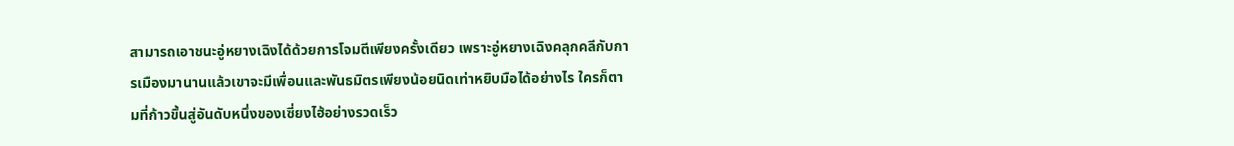สามารถเอาชนะอู่หยางเฉิงได้ด้วยการโจมตีเพียงครั้งเดียว เพราะอู่หยางเฉิงคลุกคลีกับการเมืองมานานแล้วเขาจะมีเพื่อนและพันธมิตรเพียงน้อยนิดเท่าหยิบมือได้อย่างไร ใครก็ตามที่ก้าวขึ้นสู่อันดับหนึ่งของเซี่ยงไฮ้อย่างรวดเร็ว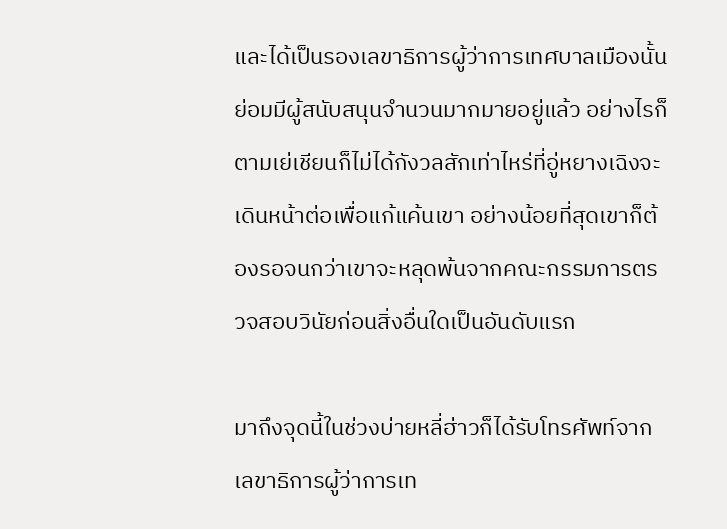และได้เป็นรองเลขาธิการผู้ว่าการเทศบาลเมืองนั้นย่อมมีผู้สนับสนุนจำนวนมากมายอยู่แล้ว อย่างไรก็ตามเย่เชียนก็ไม่ได้กังวลสักเท่าไหร่ที่อู่หยางเฉิงจะเดินหน้าต่อเพื่อแก้แค้นเขา อย่างน้อยที่สุดเขาก็ต้องรอจนกว่าเขาจะหลุดพ้นจากคณะกรรมการตรวจสอบวินัยก่อนสิ่งอื่นใดเป็นอันดับแรก

มาถึงจุดนี้ในช่วงบ่ายหลี่ฮ่าวก็ได้รับโทรศัพท์จากเลขาธิการผู้ว่าการเท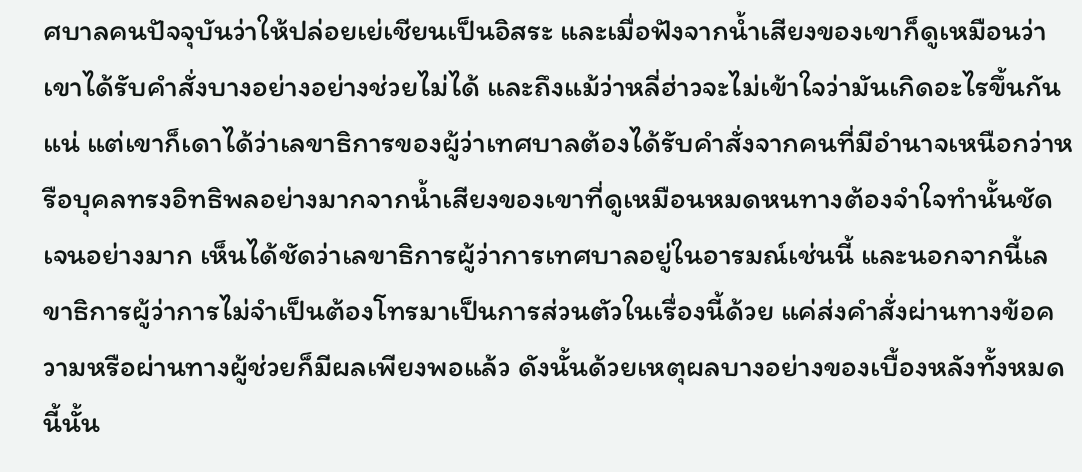ศบาลคนปัจจุบันว่าให้ปล่อยเย่เชียนเป็นอิสระ และเมื่อฟังจากน้ำเสียงของเขาก็ดูเหมือนว่าเขาได้รับคำสั่งบางอย่างอย่างช่วยไม่ได้ และถึงแม้ว่าหลี่ฮ่าวจะไม่เข้าใจว่ามันเกิดอะไรขึ้นกันแน่ แต่เขาก็เดาได้ว่าเลขาธิการของผู้ว่าเทศบาลต้องได้รับคำสั่งจากคนที่มีอำนาจเหนือกว่าหรือบุคลทรงอิทธิพลอย่างมากจากน้ำเสียงของเขาที่ดูเหมือนหมดหนทางต้องจำใจทำนั้นชัดเจนอย่างมาก เห็นได้ชัดว่าเลขาธิการผู้ว่าการเทศบาลอยู่ในอารมณ์เช่นนี้ และนอกจากนี้เลขาธิการผู้ว่าการไม่จำเป็นต้องโทรมาเป็นการส่วนตัวในเรื่องนี้ด้วย แค่ส่งคำสั่งผ่านทางข้อความหรือผ่านทางผู้ช่วยก็มีผลเพียงพอแล้ว ดังนั้นด้วยเหตุผลบางอย่างของเบื้องหลังทั้งหมดนี้นั้น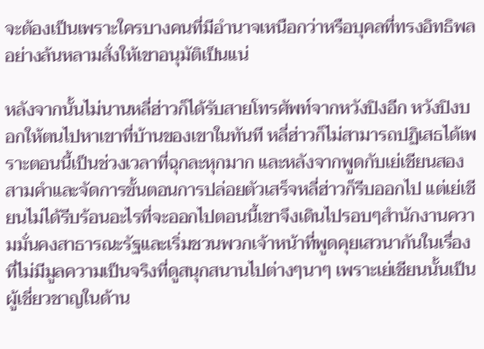จะต้องเป็นเพราะใครบางคนที่มีอำนาจเหนือกว่าหรือบุคลที่ทรงอิทธิพลอย่างล้นหลามสั่งให้เขาอนุมัติเป็นแน่

หลังจากนั้นไม่นานหลี่ฮ่าวก็ได้รับสายโทรศัพท์จากหวังปิงอีก หวังปิงบอกให้ตนไปหาเขาที่บ้านของเขาในทันที หลี่ฮ่าวก็ไม่สามารถปฏิเสธได้เพราะตอนนี้เป็นช่วงเวลาที่ฉุกละหุกมาก และหลังจากพูดกับเย่เชียนสองสามคำและจัดการขั้นตอนการปล่อยตัวเสร็จหลี่ฮ่าวก็รีบออกไป แต่เย่เชียนไม่ได้รีบร้อนอะไรที่จะออกไปตอนนี้เขาจึงเดินไปรอบๆสำนักงานความมั่นคงสาธารณะรัฐและเริ่มชวนพวกเจ้าหน้าที่พูดคุยเสวนากันในเรื่องที่ไม่มีมูลความเป็นจริงที่ดูสนุกสนานไปต่างๆนาๆ เพราะเย่เชียนนั้นเป็นผู้เชี่ยวชาญในด้าน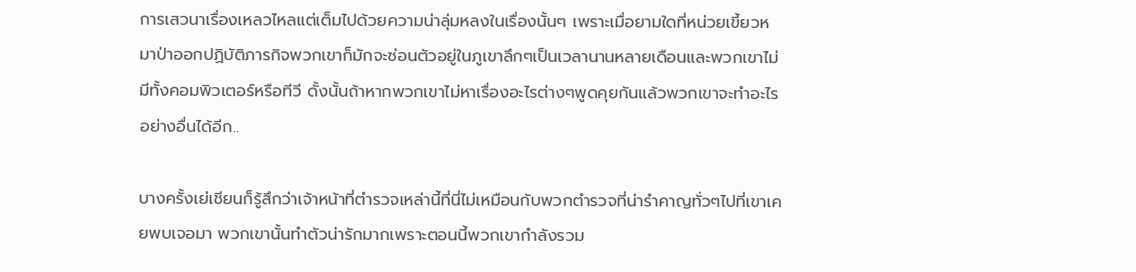การเสวนาเรื่องเหลวไหลแต่เต็มไปด้วยความน่าลุ่มหลงในเรื่องนั้นๆ เพราะเมื่อยามใดที่หน่วยเขี้ยวหมาป่าออกปฏิบัติภารกิจพวกเขาก็มักจะซ่อนตัวอยู่ในภูเขาลึกๆเป็นเวลานานหลายเดือนและพวกเขาไม่มีทั้งคอมพิวเตอร์หรือทีวี ดั้งนั้นถ้าหากพวกเขาไม่หาเรื่องอะไรต่างๆพูดคุยกันแล้วพวกเขาจะทำอะไรอย่างอื่นได้อีก..

บางครั้งเย่เชียนก็รู้สึกว่าเจ้าหน้าที่ตำรวจเหล่านี้ที่นี่ไม่เหมือนกับพวกตำรวจที่น่ารำคาญทั่วๆไปที่เขาเคยพบเจอมา พวกเขานั้นทำตัวน่ารักมากเพราะตอนนี้พวกเขากำลังรวม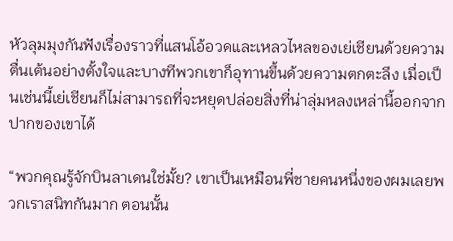หัวลุมมุงกันฟังเรื่องราวที่แสนโอ้อวดและเหลวไหลของเย่เชียนด้วยความตื่นเต้นอย่างตั้งใจและบางทีพวกเขาก็อุทานขึ้นด้วยความตกตะลึง เมื่อเป็นเช่นนี้เย่เชียนก็ไม่สามารถที่จะหยุดปล่อยสิ่งที่น่าลุ่มหลงเหล่านี้ออกจากปากของเขาได้

“พวกคุณรู้จักบินลาเดนใช่มั้ย? เขาเป็นเหมือนพี่ชายคนหนึ่งของผมเลยพวกเราสนิทกันมาก ตอนนั้น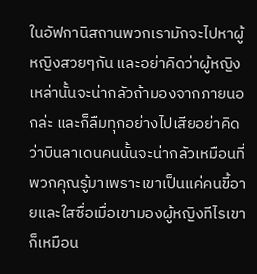ในอัฟกานิสถานพวกเรามักจะไปหาผู้หญิงสวยๆกัน และอย่าคิดว่าผู้หญิงเหล่านั้นจะน่ากลัวถ้ามองจากภายนอกล่ะ และก็ลืมทุกอย่างไปเสียอย่าคิดว่าบินลาเดนคนนั้นจะน่ากลัวเหมือนที่พวกคุณรู้มาเพราะเขาเป็นแค่คนขี้อายและใสซื่อเมื่อเขามองผู้หญิงทีไรเขาก็เหมือน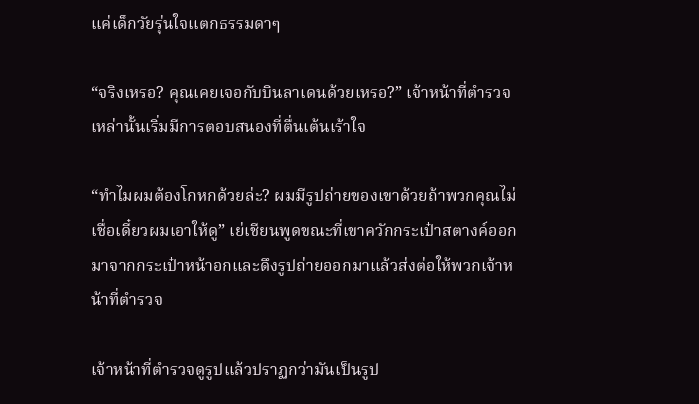แค่เด็กวัยรุ่นใจแตกธรรมดาๆ

“จริงเหรอ? คุณเคยเจอกับบินลาเดนด้วยเหรอ?” เจ้าหน้าที่ตำรวจเหล่านั้นเริ่มมีการตอบสนองที่ตื่นเต้นเร้าใจ

“ทำไมผมต้องโกหกด้วยล่ะ? ผมมีรูปถ่ายของเขาด้วยถ้าพวกคุณไม่เชื่อเดี๋ยวผมเอาให้ดู” เย่เชียนพูดขณะที่เขาควักกระเป๋าสตางค์ออกมาจากกระเป๋าหน้าอกและดึงรูปถ่ายออกมาแล้วส่งต่อให้พวกเจ้าหน้าที่ตำรวจ

เจ้าหน้าที่ตำรวจดูรูปแล้วปราฏกว่ามันเป็นรูป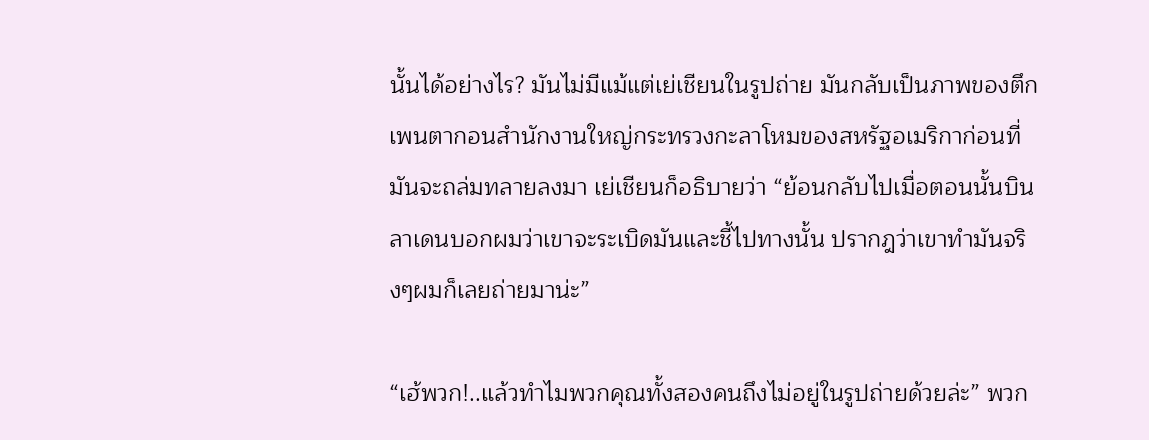นั้นได้อย่างไร? มันไม่มีแม้แต่เย่เชียนในรูปถ่าย มันกลับเป็นภาพของตึกเพนตากอนสำนักงานใหญ่กระทรวงกะลาโหมของสหรัฐอเมริกาก่อนที่มันจะถล่มทลายลงมา เย่เชียนก็อธิบายว่า “ย้อนกลับไปเมื่อตอนนั้นบินลาเดนบอกผมว่าเขาจะระเบิดมันและชี้ไปทางนั้น ปรากฎว่าเขาทำมันจริงๆผมก็เลยถ่ายมาน่ะ”

“เฮ้พวก!..แล้วทำไมพวกคุณทั้งสองคนถึงไม่อยู่ในรูปถ่ายด้วยล่ะ” พวก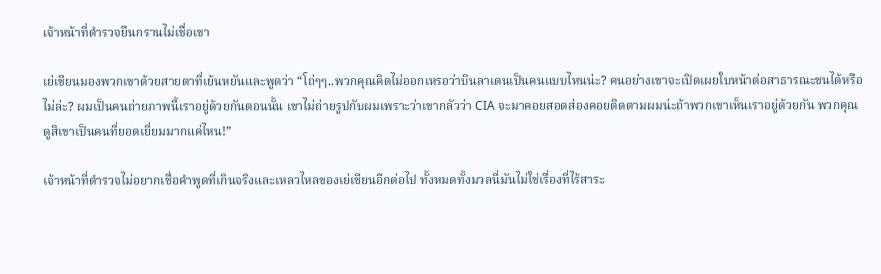เจ้าหน้าที่ตำรวจยืนกรานไม่เชื่อเขา

เย่เชียนมองพวกเขาด้วยสายตาที่เย้นหยันและพูดว่า “โถ่ๆๆ..พวกคุณคิดไม่ออกเหรอว่าบินลาเดนเป็นคนแบบไหนน่ะ? คนอย่างเขาจะเปิดเผยใบหน้าต่อสาธารณะชนได้หรือไม่ล่ะ? ผมเป็นคนถ่ายภาพนี้เราอยู่ด้วยกันตอนนั้น เขาไม่ถ่ายรูปกับผมเพราะว่าเขากลัวว่า CIA จะมาคอยสอดส่องคอยติดตามผมน่ะถ้าพวกเขาเห็นเราอยู่ด้วยกัน พวกคุณดูสิเขาเป็นคนที่ยอดเยี่ยมมากแค่ไหน!”

เจ้าหน้าที่ตำรวจไม่อยากเชื่อคำพูดที่เกินจริงและเหลวไหลของเย่เชียนอีกต่อไป ทั้งหมดทั้งมวลนี่มันไม่ใช่เรื่องที่ไร้สาระ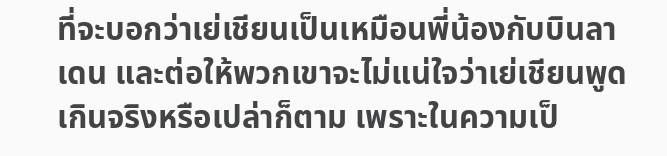ที่จะบอกว่าเย่เชียนเป็นเหมือนพี่น้องกับบินลาเดน และต่อให้พวกเขาจะไม่แน่ใจว่าเย่เชียนพูดเกินจริงหรือเปล่าก็ตาม เพราะในความเป็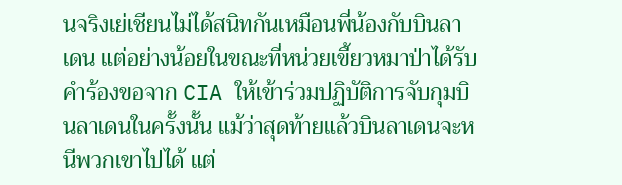นจริงเย่เชียนไม่ได้สนิทกันเหมือนพี่น้องกับบินลาเดน แต่อย่างน้อยในขณะที่หน่วยเขี้ยวหมาป่าได้รับคำร้องขอจาก CIA ให้เข้าร่วมปฏิบัติการจับกุมบินลาเดนในครั้งนั้น แม้ว่าสุดท้ายแล้วบินลาเดนจะหนีพวกเขาไปได้ แต่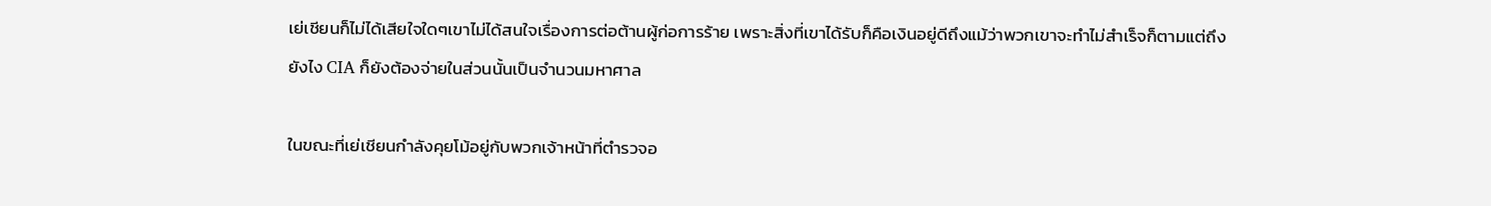เย่เชียนก็ไม่ได้เสียใจใดๆเขาไม่ได้สนใจเรื่องการต่อต้านผู้ก่อการร้าย เพราะสิ่งที่เขาได้รับก็คือเงินอยู่ดีถึงแม้ว่าพวกเขาจะทำไม่สำเร็จก็ตามแต่ถึงยังไง CIA ก็ยังต้องจ่ายในส่วนนั้นเป็นจำนวนมหาศาล

ในขณะที่เย่เชียนกำลังคุยโม้อยู่กับพวกเจ้าหน้าที่ตำรวจอ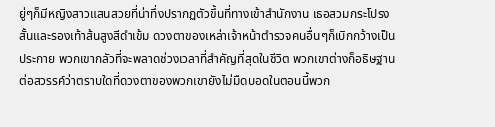ยู่ๆก็มีหญิงสาวแสนสวยที่น่าทึ่งปรากฏตัวขึ้นที่ทางเข้าสำนักงาน เธอสวมกระโปรงสั้นและรองเท้าส้นสูงสีดำเข้ม ดวงตาของเหล่าเจ้าหน้าตำรวจคนอื่นๆก็เบิกกว้างเป็นประกาย พวกเขากลัวที่จะพลาดช่วงเวลาที่สำคัญที่สุดในชีวิต พวกเขาต่างก็อธิษฐานต่อสวรรค์ว่าตราบใดที่ดวงตาของพวกเขายังไม่มืดบอดในตอนนี้พวก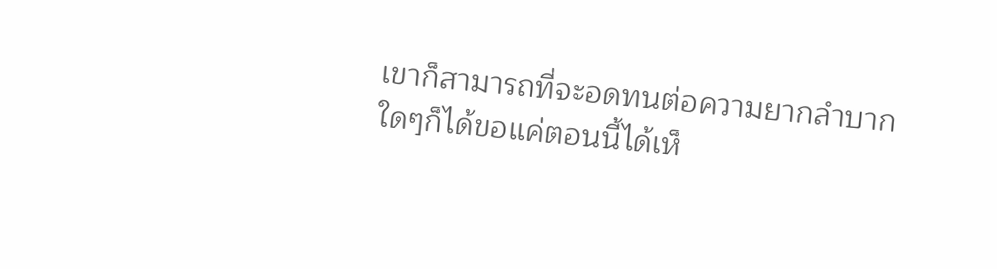เขาก็สามารถที่จะอดทนต่อความยากลำบากใดๆก็ได้ขอแค่ตอนนี้ได้เห็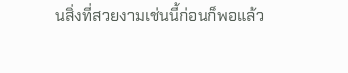นสิ่งที่สวยงามเช่นนี้ก่อนก็พอแล้ว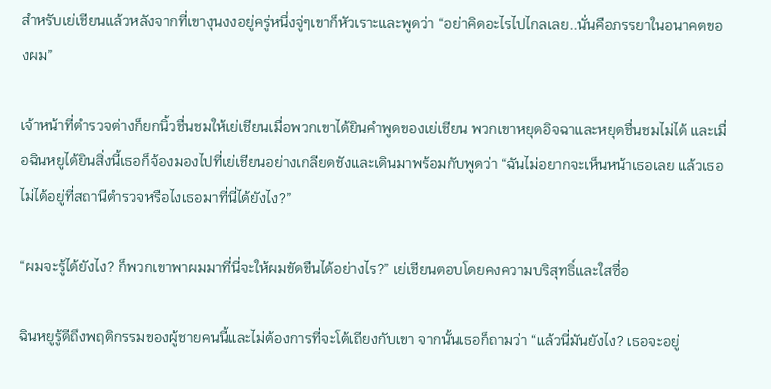สำหรับเย่เชียนแล้วหลังจากที่เขางุนงงอยู่ครู่หนึ่งจู่ๆเขาก็หัวเราะและพูดว่า “อย่าคิดอะไรไปไกลเลย..นั่นคือภรรยาในอนาคตของผม”

เจ้าหน้าที่ตำรวจต่างก็ยกนิ้วชื่นชมให้เย่เชียนเมื่อพวกเขาได้ยินคำพูดของเย่เชียน พวกเขาหยุดอิจฉาและหยุดชื่นชมไม่ได้ และเมื่อฉินหยูได้ยินสิ่งนี้เธอก็จ้องมองไปที่เย่เชียนอย่างเกลียดชังและเดินมาพร้อมกับพูดว่า “ฉันไม่อยากจะเห็นหน้าเธอเลย แล้วเธอไม่ได้อยู่ที่สถานีตำรวจหรือไงเธอมาที่นี่ได้ยังไง?”

“ผมจะรู้ได้ยังไง? ก็พวกเขาพาผมมาที่นี่จะให้ผมขัดขืนได้อย่างไร?” เย่เชียนตอบโดยคงความบริสุทธิ์และใสซื่อ

ฉินหยูรู้ดีถึงพฤติกรรมของผู้ชายคนนี้และไม่ต้องการที่จะโต้เถียงกับเขา จากนั้นเธอก็ถามว่า “แล้วนี่มันยังไง? เธอจะอยู่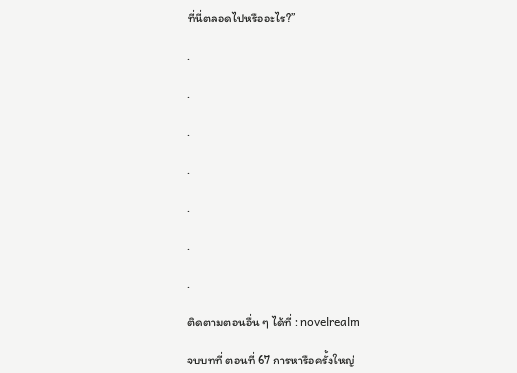ที่นี่ตลอดไปหรืออะไร?”

.

.

.

.

.

.

.

ติดตามตอนอื่น ๆ ได้ที่ : novelrealm

จบบทที่ ตอนที่ 67 การหารือครั้งใหญ่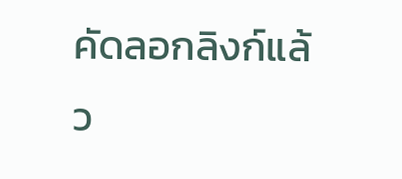คัดลอกลิงก์แล้ว